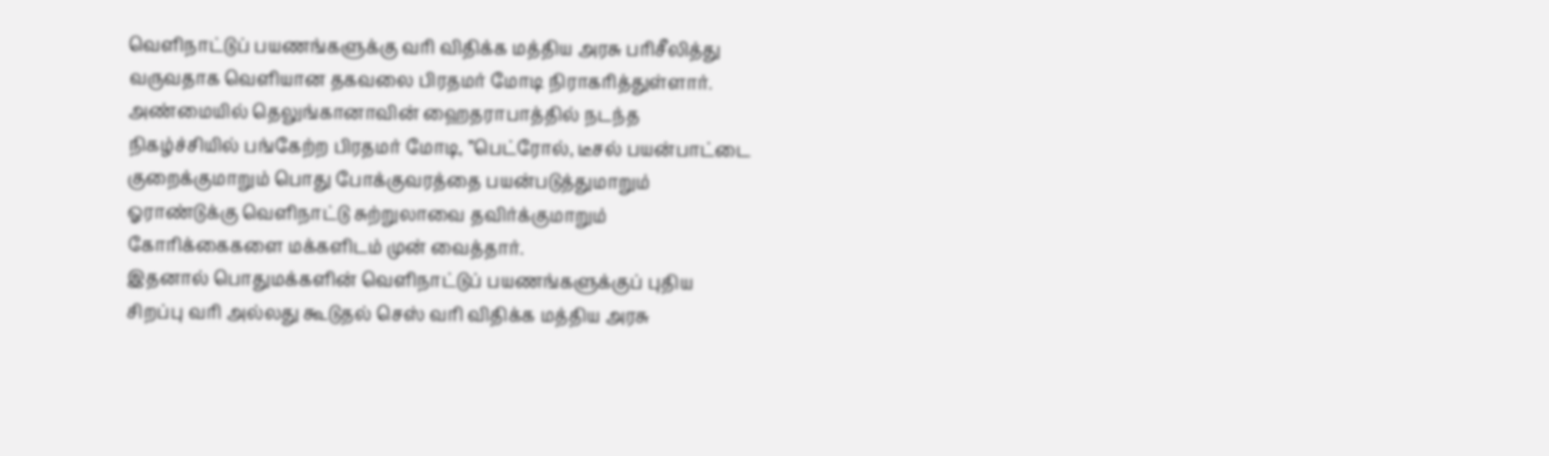வெளிநாட்டுப் பயணங்களுக்கு வரி விதிக்க மத்திய அரசு பரிசீலித்து வருவதாக வெளியான தகவலை பிரதமர் மோடி நிராகரித்துள்ளார்.
அண்மையில் தெலுங்கானாவின் ஹைதராபாத்தில் நடந்த நிகழ்ச்சியில் பங்கேற்ற பிரதமர் மோடி, ”பெட்ரோல், டீசல் பயன்பாட்டை குறைக்குமாறும் பொது போக்குவரத்தை பயன்படுத்துமாறும் ஓராண்டுக்கு வெளிநாட்டு சுற்றுலாவை தவிர்க்குமாறும் கோரிக்கைகளை மக்களிடம் முன் வைத்தார்.
இதனால் பொதுமக்களின் வெளிநாட்டுப் பயணங்களுக்குப் புதிய சிறப்பு வரி அல்லது கூடுதல் செஸ் வரி விதிக்க மத்திய அரசு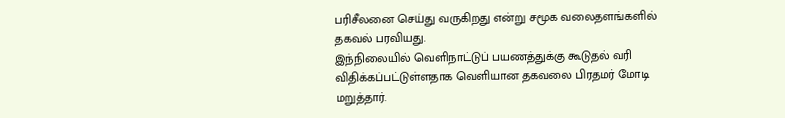பரிசீலனை செய்து வருகிறது என்று சமூக வலைதளங்களில் தகவல் பரவியது.
இந்நிலையில் வெளிநாட்டுப் பயணத்துக்கு கூடுதல் வரி விதிக்கப்பட்டுள்ளதாக வெளியான தகவலை பிரதமர் மோடி மறுத்தார்.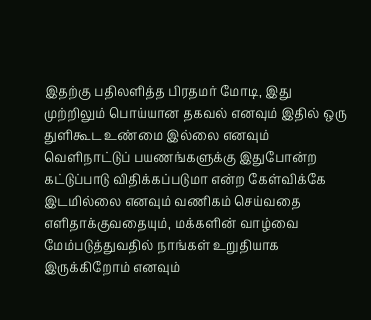இதற்கு பதிலளித்த பிரதமர் மோடி, இது முற்றிலும் பொய்யான தகவல் எனவும் இதில் ஒரு துளிகூட உண்மை இல்லை எனவும் வெளிநாட்டுப் பயணங்களுக்கு இதுபோன்ற கட்டுப்பாடு விதிக்கப்படுமா என்ற கேள்விக்கே இடமில்லை எனவும் வணிகம் செய்வதை எளிதாக்குவதையும், மக்களின் வாழ்வை மேம்படுத்துவதில் நாங்கள் உறுதியாக இருக்கிறோம் எனவும்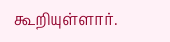கூறியுள்ளார்.